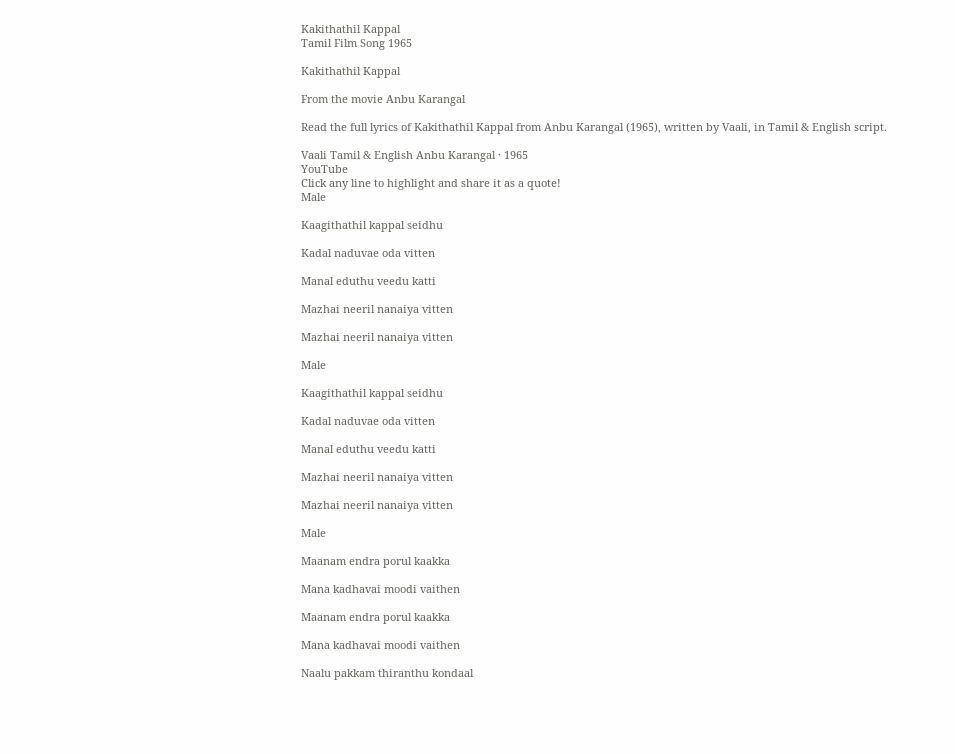Kakithathil Kappal
Tamil Film Song 1965

Kakithathil Kappal

From the movie Anbu Karangal

Read the full lyrics of Kakithathil Kappal from Anbu Karangal (1965), written by Vaali, in Tamil & English script.

Vaali Tamil & English Anbu Karangal · 1965
YouTube
Click any line to highlight and share it as a quote!
Male

Kaagithathil kappal seidhu

Kadal naduvae oda vitten

Manal eduthu veedu katti

Mazhai neeril nanaiya vitten

Mazhai neeril nanaiya vitten

Male

Kaagithathil kappal seidhu

Kadal naduvae oda vitten

Manal eduthu veedu katti

Mazhai neeril nanaiya vitten

Mazhai neeril nanaiya vitten

Male

Maanam endra porul kaakka

Mana kadhavai moodi vaithen

Maanam endra porul kaakka

Mana kadhavai moodi vaithen

Naalu pakkam thiranthu kondaal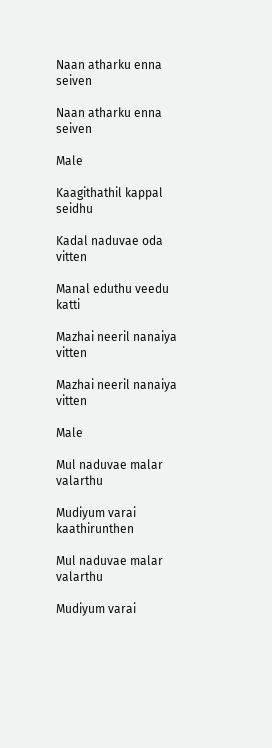Naan atharku enna seiven

Naan atharku enna seiven

Male

Kaagithathil kappal seidhu

Kadal naduvae oda vitten

Manal eduthu veedu katti

Mazhai neeril nanaiya vitten

Mazhai neeril nanaiya vitten

Male

Mul naduvae malar valarthu

Mudiyum varai kaathirunthen

Mul naduvae malar valarthu

Mudiyum varai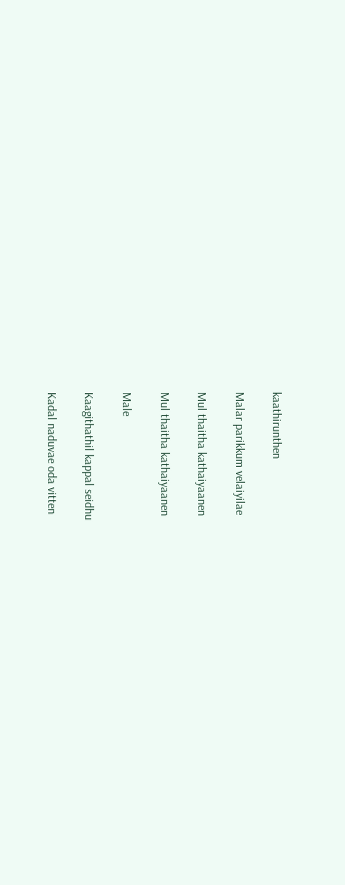kaathirunthen

Malar parikkum velaiyilae

Mul thaitha kathaiyaanen

Mul thaitha kathaiyaanen

Male

Kaagithathil kappal seidhu

Kadal naduvae oda vitten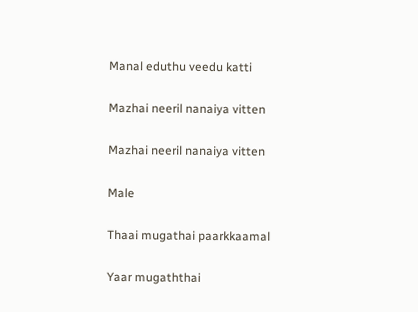Manal eduthu veedu katti

Mazhai neeril nanaiya vitten

Mazhai neeril nanaiya vitten

Male

Thaai mugathai paarkkaamal

Yaar mugaththai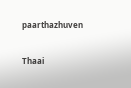paarthazhuven

Thaai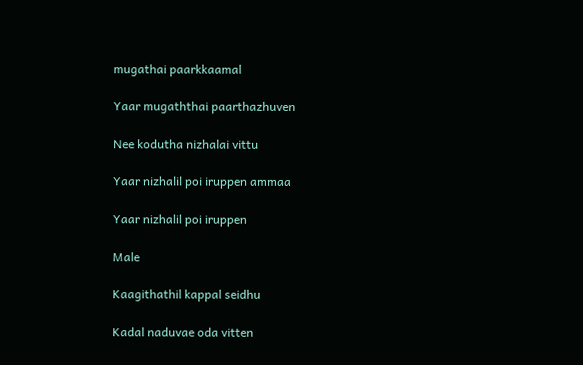mugathai paarkkaamal

Yaar mugaththai paarthazhuven

Nee kodutha nizhalai vittu

Yaar nizhalil poi iruppen ammaa

Yaar nizhalil poi iruppen

Male

Kaagithathil kappal seidhu

Kadal naduvae oda vitten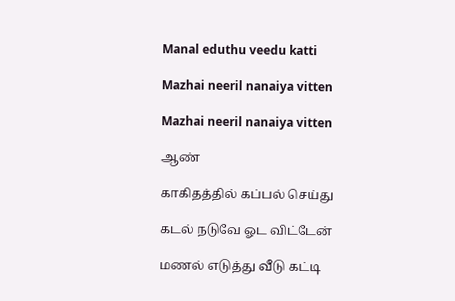Manal eduthu veedu katti

Mazhai neeril nanaiya vitten

Mazhai neeril nanaiya vitten

ஆண்

காகிதத்தில் கப்பல் செய்து

கடல் நடுவே ஓட விட்டேன்

மணல் எடுத்து வீடு கட்டி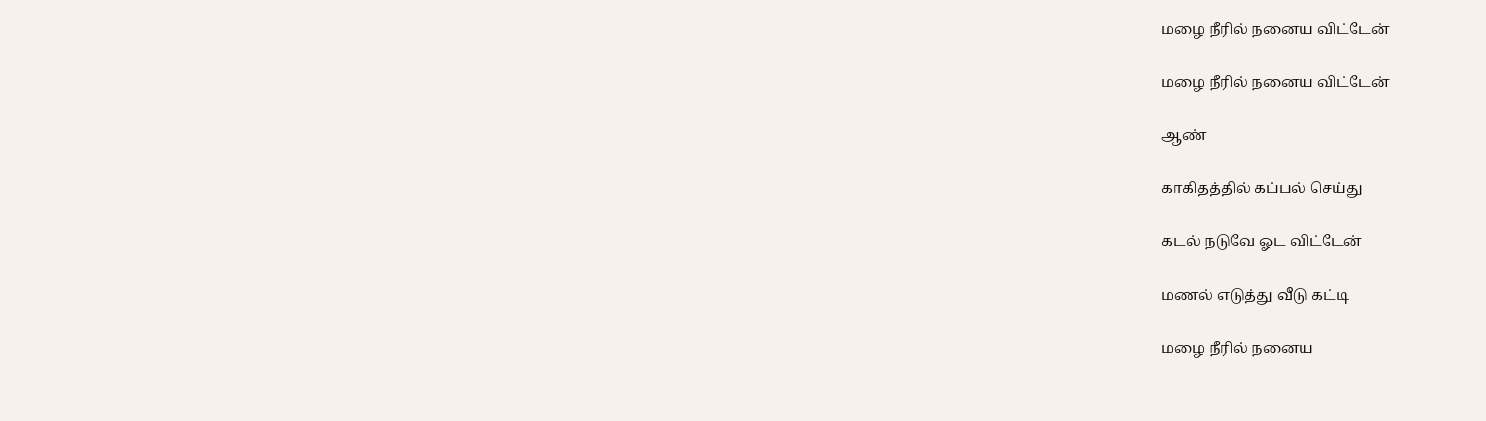மழை நீரில் நனைய விட்டேன்

மழை நீரில் நனைய விட்டேன்

ஆண்

காகிதத்தில் கப்பல் செய்து

கடல் நடுவே ஓட விட்டேன்

மணல் எடுத்து வீடு கட்டி

மழை நீரில் நனைய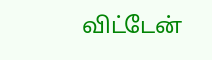விட்டேன்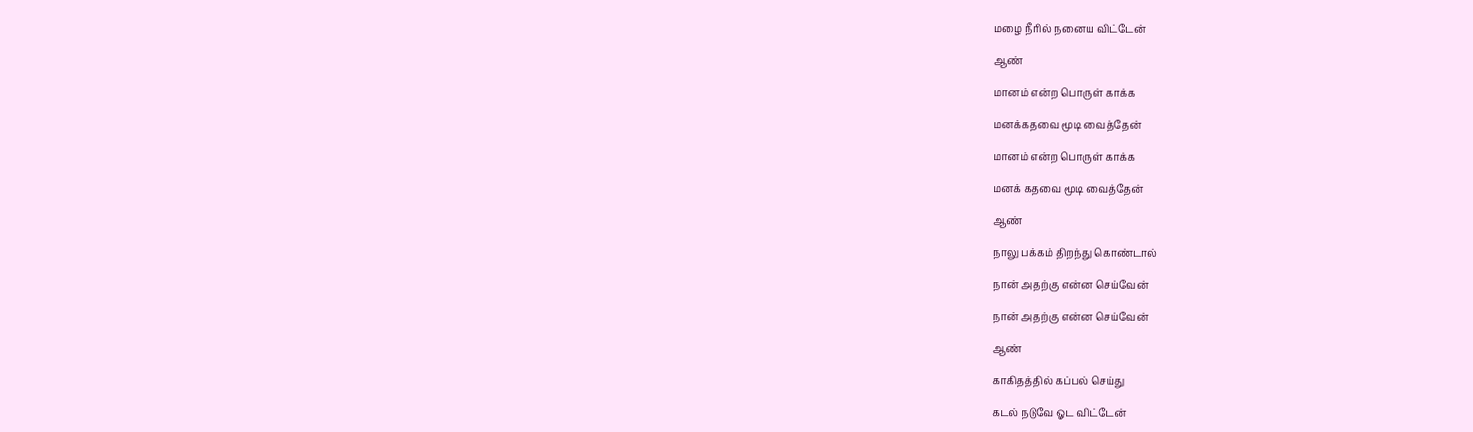மழை நீரில் நனைய விட்டேன்

ஆண்

மானம் என்ற பொருள் காக்க

மனக்கதவை மூடி வைத்தேன்

மானம் என்ற பொருள் காக்க

மனக் கதவை மூடி வைத்தேன்

ஆண்

நாலு பக்கம் திறந்து கொண்டால்

நான் அதற்கு என்ன செய்வேன்

நான் அதற்கு என்ன செய்வேன்

ஆண்

காகிதத்தில் கப்பல் செய்து

கடல் நடுவே ஓட விட்டேன்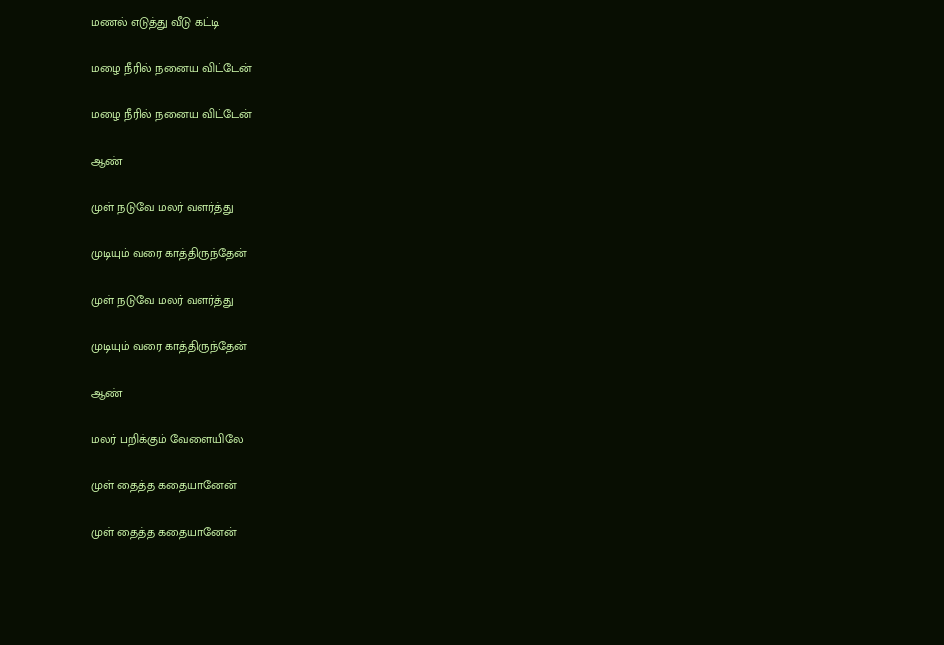மணல் எடுத்து வீடு கட்டி

மழை நீரில் நனைய விட்டேன்

மழை நீரில் நனைய விட்டேன்

ஆண்

முள் நடுவே மலர் வளர்த்து

முடியும் வரை காத்திருந்தேன்

முள் நடுவே மலர் வளர்த்து

முடியும் வரை காத்திருந்தேன்

ஆண்

மலர் பறிக்கும் வேளையிலே

முள் தைத்த கதையானேன்

முள் தைத்த கதையானேன்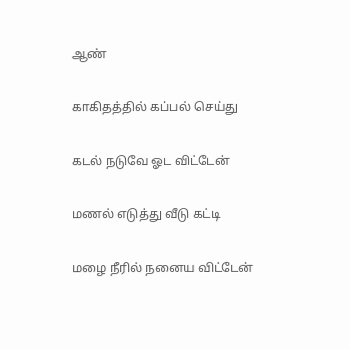ஆண்

காகிதத்தில் கப்பல் செய்து

கடல் நடுவே ஓட விட்டேன்

மணல் எடுத்து வீடு கட்டி

மழை நீரில் நனைய விட்டேன்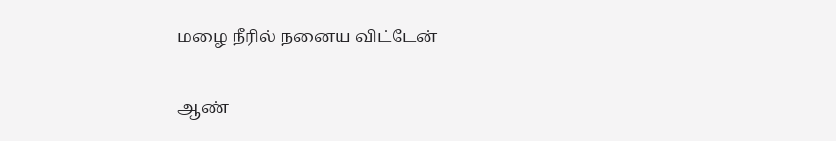மழை நீரில் நனைய விட்டேன்

ஆண்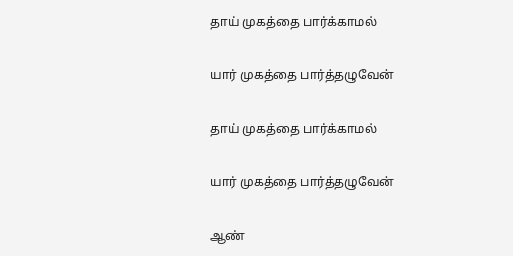தாய் முகத்தை பார்க்காமல்

யார் முகத்தை பார்த்தழுவேன்

தாய் முகத்தை பார்க்காமல்

யார் முகத்தை பார்த்தழுவேன்

ஆண்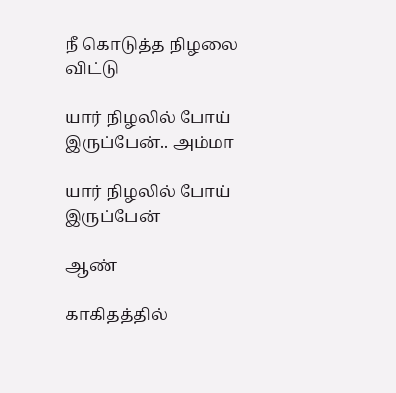நீ கொடுத்த நிழலை விட்டு

யார் நிழலில் போய் இருப்பேன்.. அம்மா

யார் நிழலில் போய் இருப்பேன்

ஆண்

காகிதத்தில்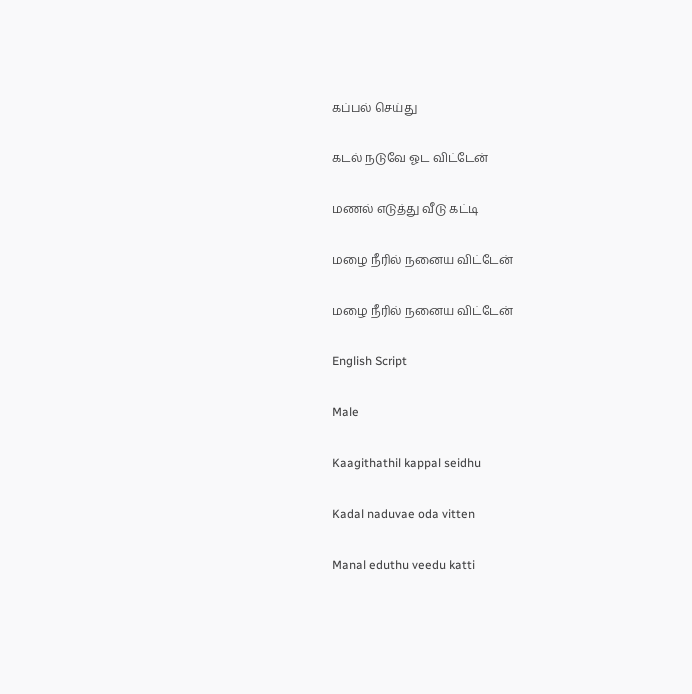கப்பல் செய்து

கடல் நடுவே ஓட விட்டேன்

மணல் எடுத்து வீடு கட்டி

மழை நீரில் நனைய விட்டேன்

மழை நீரில் நனைய விட்டேன்

English Script

Male

Kaagithathil kappal seidhu

Kadal naduvae oda vitten

Manal eduthu veedu katti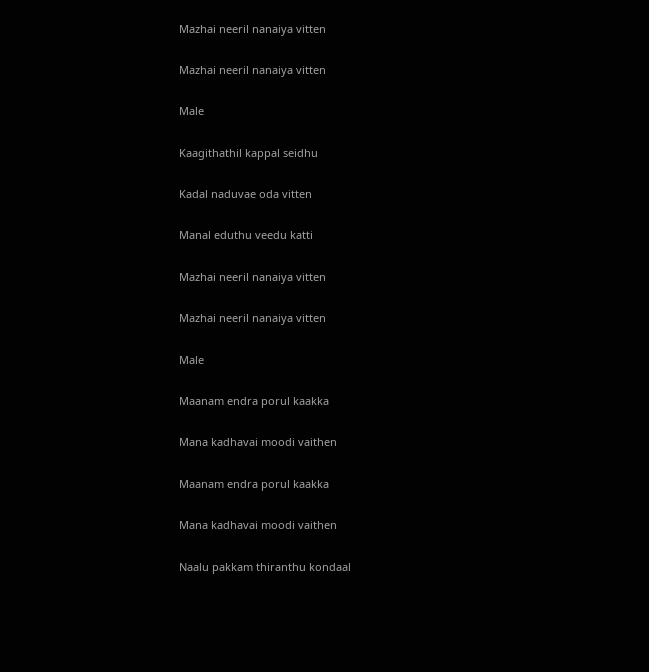Mazhai neeril nanaiya vitten

Mazhai neeril nanaiya vitten

Male

Kaagithathil kappal seidhu

Kadal naduvae oda vitten

Manal eduthu veedu katti

Mazhai neeril nanaiya vitten

Mazhai neeril nanaiya vitten

Male

Maanam endra porul kaakka

Mana kadhavai moodi vaithen

Maanam endra porul kaakka

Mana kadhavai moodi vaithen

Naalu pakkam thiranthu kondaal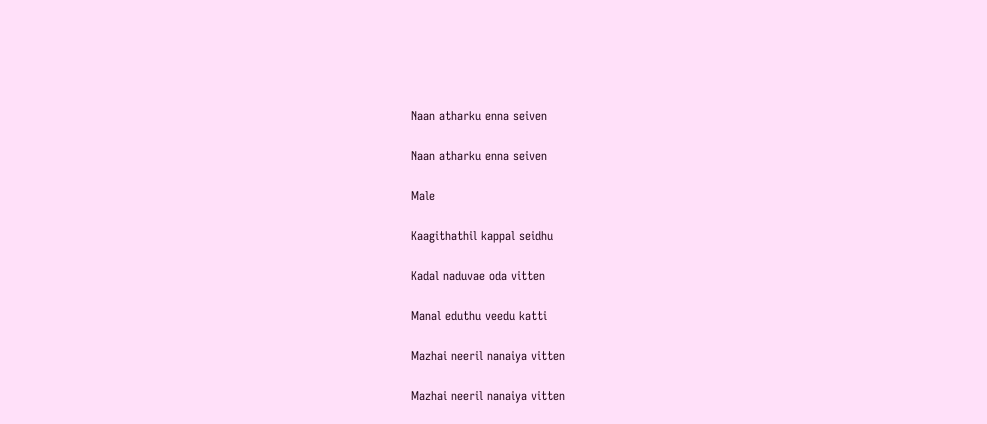Naan atharku enna seiven

Naan atharku enna seiven

Male

Kaagithathil kappal seidhu

Kadal naduvae oda vitten

Manal eduthu veedu katti

Mazhai neeril nanaiya vitten

Mazhai neeril nanaiya vitten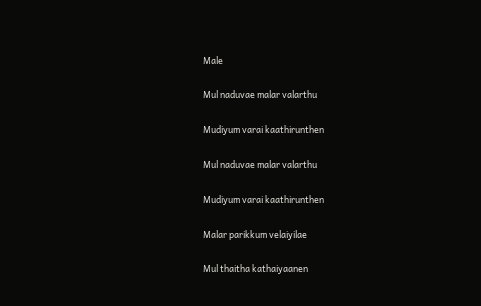Male

Mul naduvae malar valarthu

Mudiyum varai kaathirunthen

Mul naduvae malar valarthu

Mudiyum varai kaathirunthen

Malar parikkum velaiyilae

Mul thaitha kathaiyaanen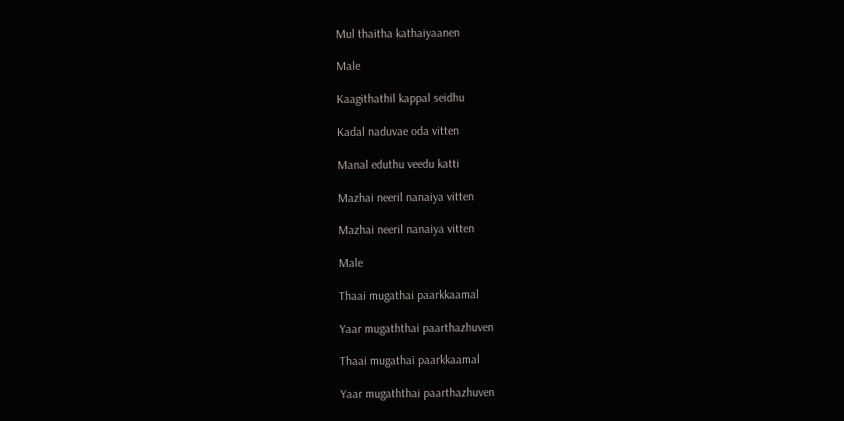Mul thaitha kathaiyaanen

Male

Kaagithathil kappal seidhu

Kadal naduvae oda vitten

Manal eduthu veedu katti

Mazhai neeril nanaiya vitten

Mazhai neeril nanaiya vitten

Male

Thaai mugathai paarkkaamal

Yaar mugaththai paarthazhuven

Thaai mugathai paarkkaamal

Yaar mugaththai paarthazhuven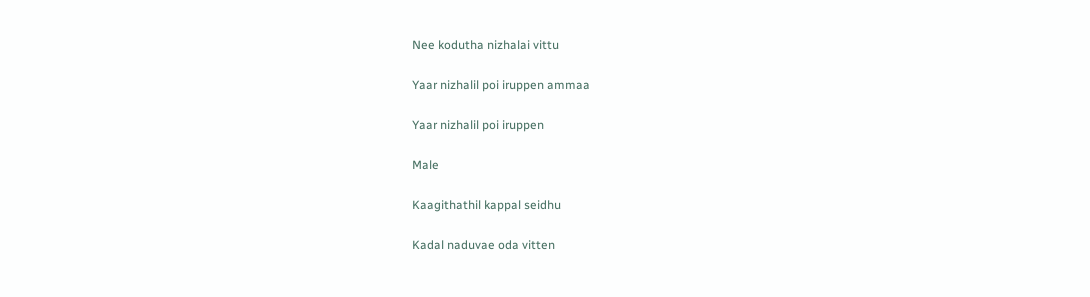Nee kodutha nizhalai vittu

Yaar nizhalil poi iruppen ammaa

Yaar nizhalil poi iruppen

Male

Kaagithathil kappal seidhu

Kadal naduvae oda vitten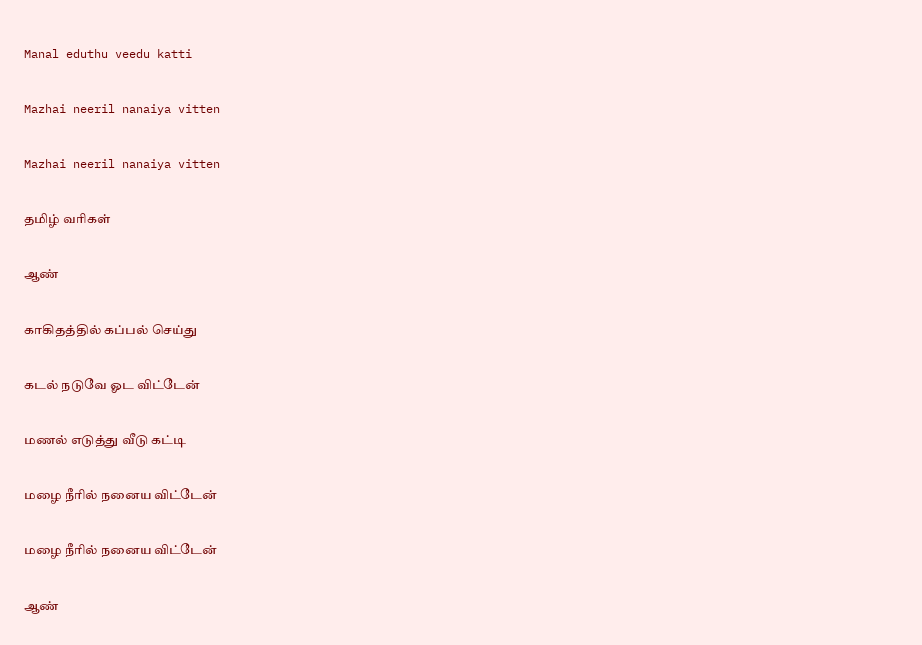Manal eduthu veedu katti

Mazhai neeril nanaiya vitten

Mazhai neeril nanaiya vitten

தமிழ் வரிகள்

ஆண்

காகிதத்தில் கப்பல் செய்து

கடல் நடுவே ஓட விட்டேன்

மணல் எடுத்து வீடு கட்டி

மழை நீரில் நனைய விட்டேன்

மழை நீரில் நனைய விட்டேன்

ஆண்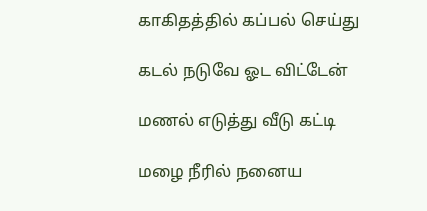காகிதத்தில் கப்பல் செய்து

கடல் நடுவே ஓட விட்டேன்

மணல் எடுத்து வீடு கட்டி

மழை நீரில் நனைய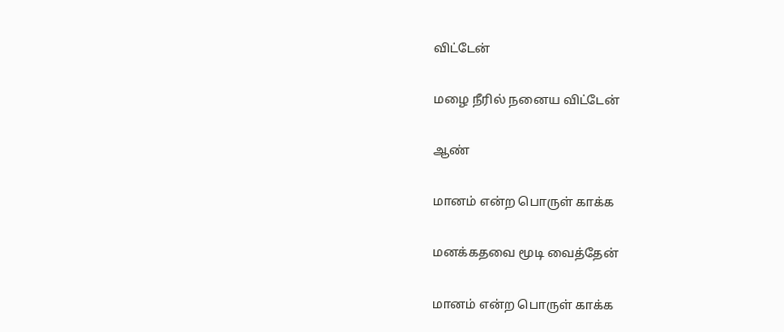விட்டேன்

மழை நீரில் நனைய விட்டேன்

ஆண்

மானம் என்ற பொருள் காக்க

மனக்கதவை மூடி வைத்தேன்

மானம் என்ற பொருள் காக்க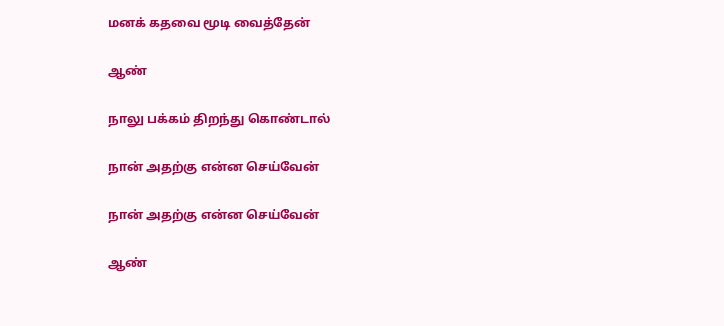மனக் கதவை மூடி வைத்தேன்

ஆண்

நாலு பக்கம் திறந்து கொண்டால்

நான் அதற்கு என்ன செய்வேன்

நான் அதற்கு என்ன செய்வேன்

ஆண்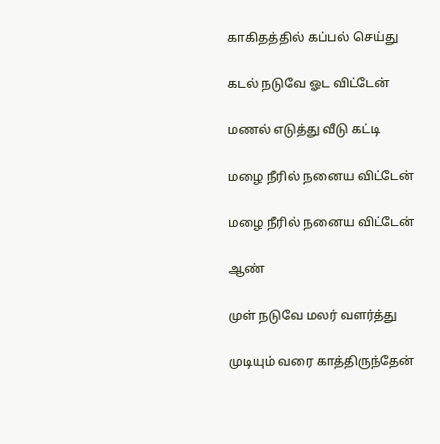காகிதத்தில் கப்பல் செய்து

கடல் நடுவே ஓட விட்டேன்

மணல் எடுத்து வீடு கட்டி

மழை நீரில் நனைய விட்டேன்

மழை நீரில் நனைய விட்டேன்

ஆண்

முள் நடுவே மலர் வளர்த்து

முடியும் வரை காத்திருந்தேன்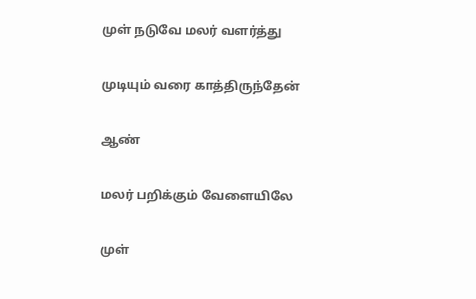முள் நடுவே மலர் வளர்த்து

முடியும் வரை காத்திருந்தேன்

ஆண்

மலர் பறிக்கும் வேளையிலே

முள்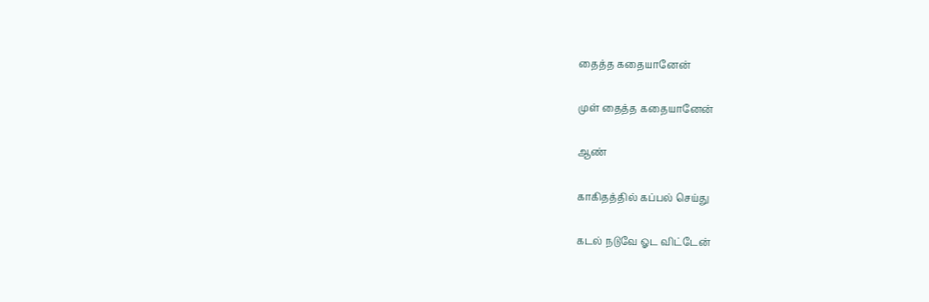தைத்த கதையானேன்

முள் தைத்த கதையானேன்

ஆண்

காகிதத்தில் கப்பல் செய்து

கடல் நடுவே ஓட விட்டேன்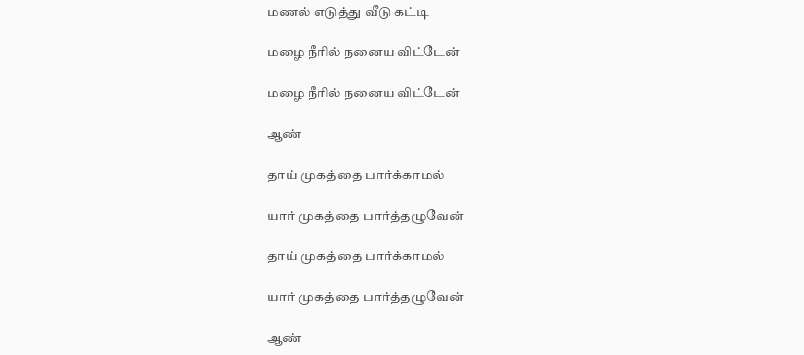மணல் எடுத்து வீடு கட்டி

மழை நீரில் நனைய விட்டேன்

மழை நீரில் நனைய விட்டேன்

ஆண்

தாய் முகத்தை பார்க்காமல்

யார் முகத்தை பார்த்தழுவேன்

தாய் முகத்தை பார்க்காமல்

யார் முகத்தை பார்த்தழுவேன்

ஆண்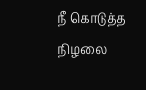நீ கொடுத்த நிழலை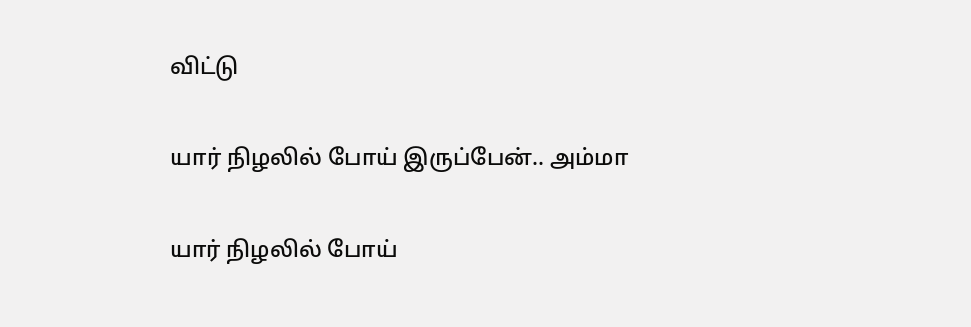விட்டு

யார் நிழலில் போய் இருப்பேன்.. அம்மா

யார் நிழலில் போய்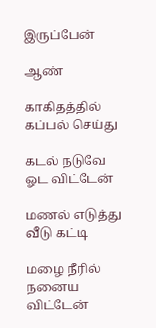இருப்பேன்

ஆண்

காகிதத்தில் கப்பல் செய்து

கடல் நடுவே ஓட விட்டேன்

மணல் எடுத்து வீடு கட்டி

மழை நீரில் நனைய விட்டேன்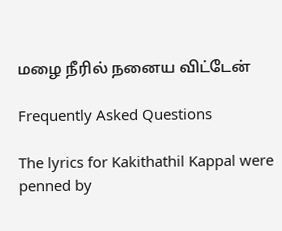மழை நீரில் நனைய விட்டேன்

Frequently Asked Questions

The lyrics for Kakithathil Kappal were penned by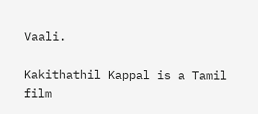Vaali.

Kakithathil Kappal is a Tamil film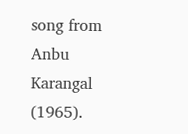song from Anbu Karangal (1965).